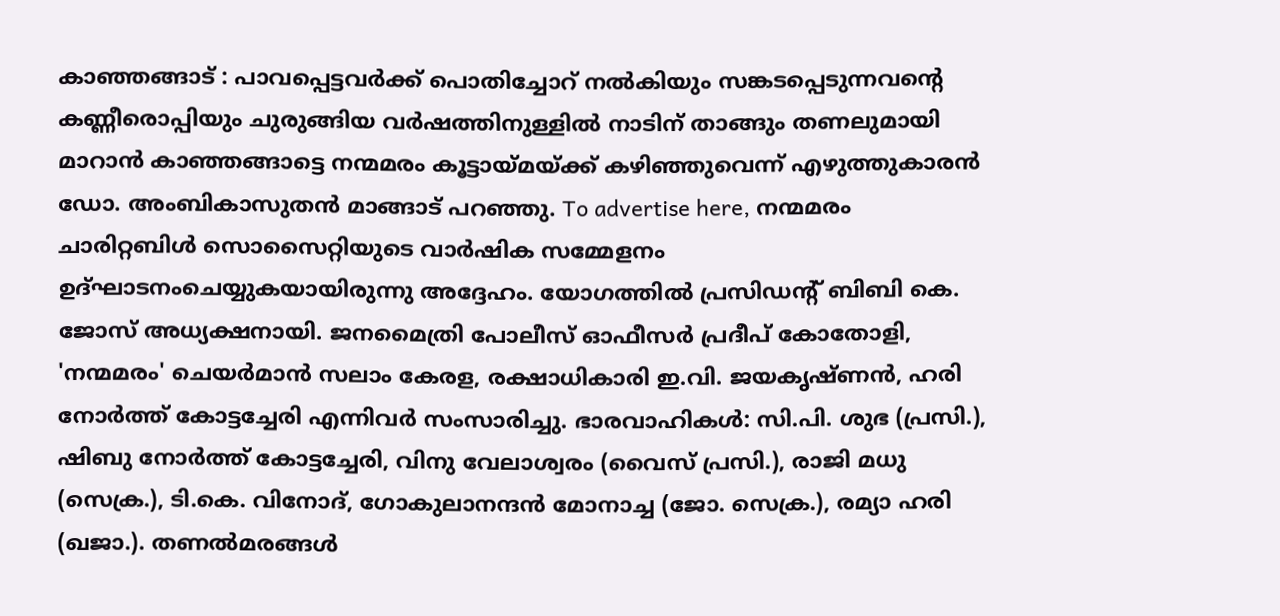കാഞ്ഞങ്ങാട് : പാവപ്പെട്ടവർക്ക് പൊതിച്ചോറ് നൽകിയും സങ്കടപ്പെടുന്നവന്റെ കണ്ണീരൊപ്പിയും ചുരുങ്ങിയ വർഷത്തിനുള്ളിൽ നാടിന് താങ്ങും തണലുമായി മാറാൻ കാഞ്ഞങ്ങാട്ടെ നന്മമരം കൂട്ടായ്മയ്ക്ക് കഴിഞ്ഞുവെന്ന് എഴുത്തുകാരൻ ഡോ. അംബികാസുതൻ മാങ്ങാട് പറഞ്ഞു. To advertise here, നന്മമരം ചാരിറ്റബിൾ സൊസൈറ്റിയുടെ വാർഷിക സമ്മേളനം ഉദ്ഘാടനംചെയ്യുകയായിരുന്നു അദ്ദേഹം. യോഗത്തിൽ പ്രസിഡന്റ് ബിബി കെ. ജോസ് അധ്യക്ഷനായി. ജനമൈത്രി പോലീസ് ഓഫീസർ പ്രദീപ് കോതോളി, 'നന്മമരം' ചെയർമാൻ സലാം കേരള, രക്ഷാധികാരി ഇ.വി. ജയകൃഷ്ണൻ, ഹരി നോർത്ത് കോട്ടച്ചേരി എന്നിവർ സംസാരിച്ചു. ഭാരവാഹികൾ: സി.പി. ശുഭ (പ്രസി.), ഷിബു നോർത്ത് കോട്ടച്ചേരി, വിനു വേലാശ്വരം (വൈസ് പ്രസി.), രാജി മധു (സെക്ര.), ടി.കെ. വിനോദ്, ഗോകുലാനന്ദൻ മോനാച്ച (ജോ. സെക്ര.), രമ്യാ ഹരി (ഖജാ.). തണൽമരങ്ങൾ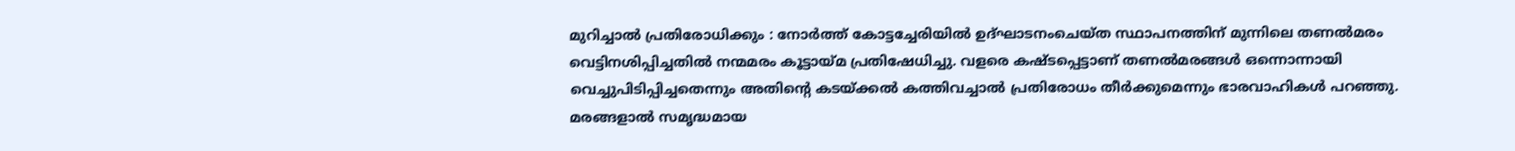മുറിച്ചാൽ പ്രതിരോധിക്കും : നോർത്ത് കോട്ടച്ചേരിയിൽ ഉദ്ഘാടനംചെയ്ത സ്ഥാപനത്തിന് മുന്നിലെ തണൽമരം വെട്ടിനശിപ്പിച്ചതിൽ നന്മമരം കൂട്ടായ്മ പ്രതിഷേധിച്ചു. വളരെ കഷ്ടപ്പെട്ടാണ് തണൽമരങ്ങൾ ഒന്നൊന്നായി വെച്ചുപിടിപ്പിച്ചതെന്നും അതിന്റെ കടയ്ക്കൽ കത്തിവച്ചാൽ പ്രതിരോധം തീർക്കുമെന്നും ഭാരവാഹികൾ പറഞ്ഞു. മരങ്ങളാൽ സമൃദ്ധമായ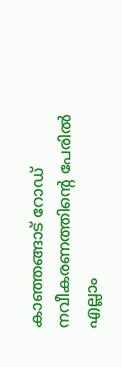കാഞ്ഞങ്ങാട് റോഡ് നവീകരണത്തിന്റെ പേരിൽ എല്ലാം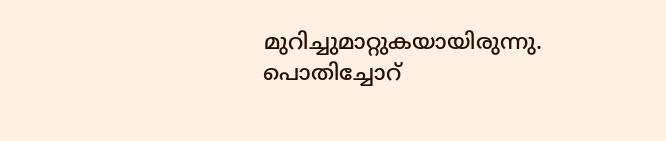മുറിച്ചുമാറ്റുകയായിരുന്നു. പൊതിച്ചോറ്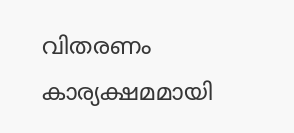വിതരണം കാര്യക്ഷമമായി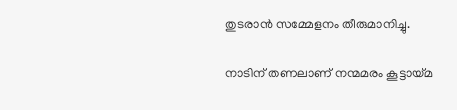തുടരാൻ സമ്മേളനം തീരുമാനിച്ചു.

നാടിന് തണലാണ് നന്മമരം കൂട്ടായ്മ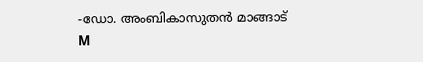-ഡോ. അംബികാസുതൻ മാങ്ങാട്
M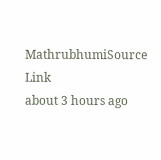MathrubhumiSource Link
about 3 hours ago